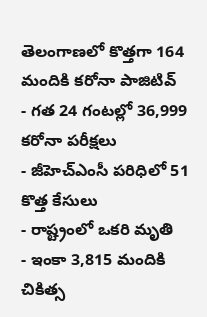తెలంగాణలో కొత్తగా 164 మందికి కరోనా పాజిటివ్
- గత 24 గంటల్లో 36,999 కరోనా పరీక్షలు
- జీహెచ్ఎంసీ పరిధిలో 51 కొత్త కేసులు
- రాష్ట్రంలో ఒకరి మృతి
- ఇంకా 3,815 మందికి చికిత్స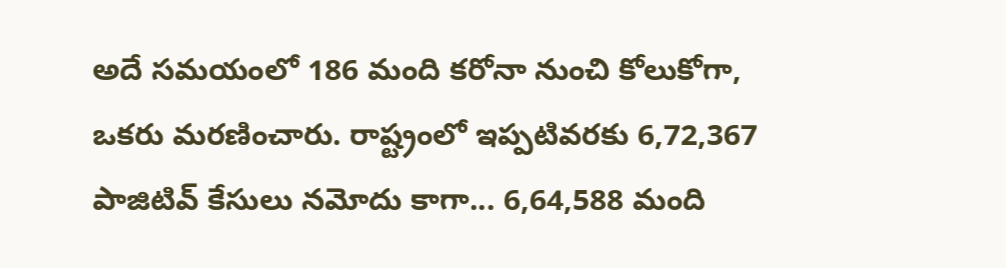అదే సమయంలో 186 మంది కరోనా నుంచి కోలుకోగా, ఒకరు మరణించారు. రాష్ట్రంలో ఇప్పటివరకు 6,72,367 పాజిటివ్ కేసులు నమోదు కాగా... 6,64,588 మంది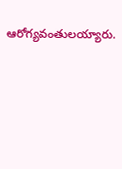ఆరోగ్యవంతులయ్యారు.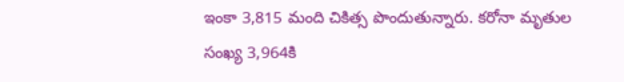ఇంకా 3,815 మంది చికిత్స పొందుతున్నారు. కరోనా మృతుల సంఖ్య 3,964కి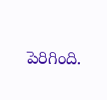పెరిగింది.